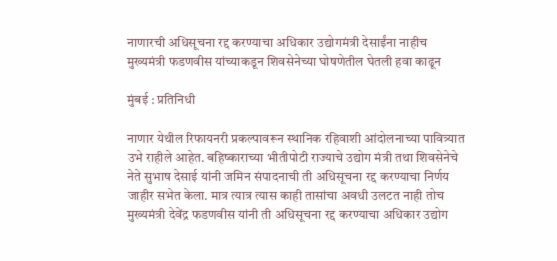नाणारची अधिसूचना रद्द करण्याचा अधिकार उद्योगमंत्री देसाईंना नाहीच मुख्यमंत्री फडणवीस यांच्याकडून शिवसेनेच्या घोषणेतील घेतली हवा काढून

मुंबई : प्रतिनिधी

नाणार येथील रिफायनरी प्रकल्पावरून स्थानिक रहिवाशी आंदोलनाच्या पावित्र्यात उभे राहीले आहेत. बहिष्काराच्या भीतीपोटी राज्याचे उद्योग मंत्री तथा शिवसेनेचे नेते सुभाष देसाई यांनी जमिन संपादनाची ती अधिसूचना रद्द करण्याचा निर्णय जाहीर सभेत केला. मात्र त्यात्र त्यास काही तासांचा अ‌वधी उलटत नाही तोच मुख्यमंत्री देवेंद्र फडणवीस यांनी ती अधिसूचना रद्द करण्याचा अधिकार उद्योग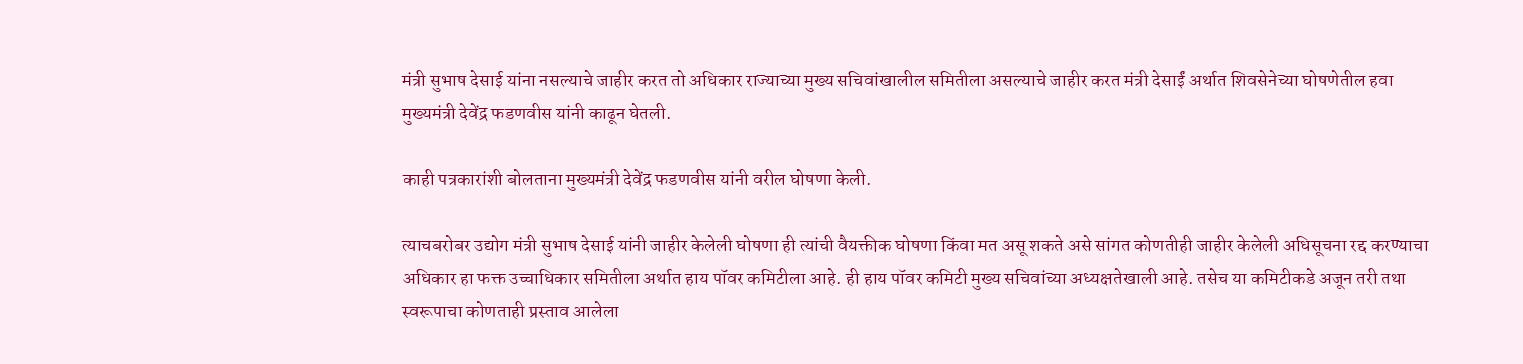मंत्री सुभाष देसाई यांना नसल्याचे जाहीर करत तो अधिकार राज्याच्या मुख्य सचिवांखालील समितीला असल्याचे जाहीर करत मंत्री देसाईं अर्थात शिवसेनेच्या घोषणेतील हवा मुख्यमंत्री देवेंद्र फडणवीस यांनी काढून घेतली.

काही पत्रकारांशी बोलताना मुख्यमंत्री देवेंद्र फडणवीस यांनी वरील घोषणा केली.

त्याचबरोबर उद्योग मंत्री सुभाष देसाई यांनी जाहीर केलेली घोषणा ही त्यांची वैयक्तीक घोषणा किंवा मत असू शकते असे सांगत कोणतीही जाहीर केलेली अधिसूचना रद्द करण्याचा अधिकार हा फक्त उच्चाधिकार समितीला अर्थात हाय पॉवर कमिटीला आहे. ही हाय पॉवर कमिटी मुख्य सचिवांच्या अध्यक्षतेखाली आहे. तसेच या कमिटीकडे अजून तरी तथा स्वरूपाचा कोणताही प्रस्ताव आलेला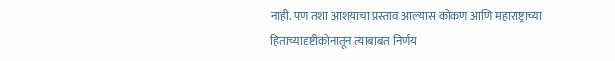नाही. पण तशा आशयाचा प्रस्ताव आल्यास कोकण आणि महाराष्ट्राच्या हिताच्यादृष्टीकोनातून त्याबाबत निर्णय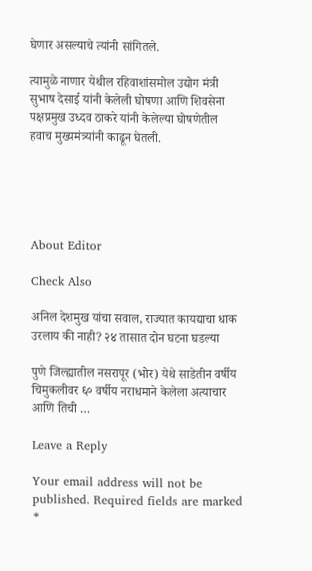घेणार असल्याचे त्यांनी सांगितले.

त्यामुळे नाणार येथील रहिवाशांसमोल उद्योग मंत्री सुभाष देसाई यांनी केलेली घोषणा आणि शिवसेना पक्षप्रमुख उध्दव ठाकरे यांनी केलेल्या घोषणेतील हवाच मुख्यमंत्र्यांनी काढून घेतली.





About Editor

Check Also

अनिल देशमुख यांचा सवाल, राज्यात कायद्याचा धाक उरलाय की नाही? २४ तासात दोन घटना घडल्या

पुणे जिल्ह्यातील नसरापूर (भोर) येथे साडेतीन वर्षीय चिमुकलीवर ६० वर्षीय नराधमाने केलेला अत्याचार आणि तिची …

Leave a Reply

Your email address will not be published. Required fields are marked *